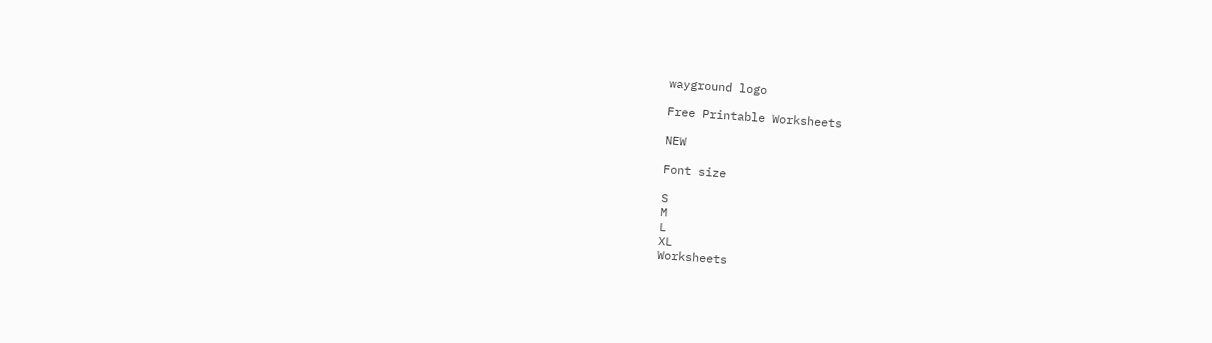wayground logo

Free Printable Worksheets

NEW

Font size

S
M
L
XL
Worksheets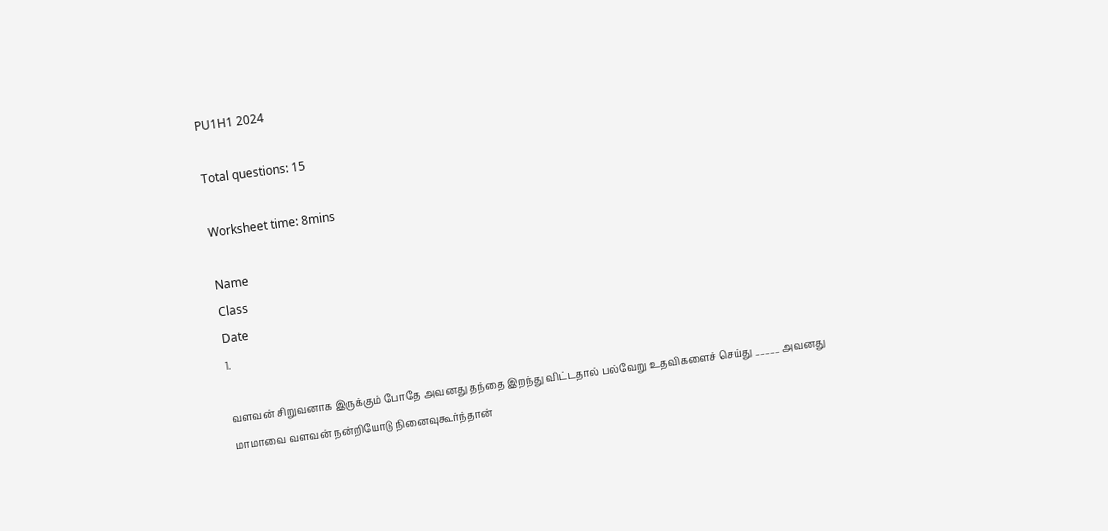PU1H1 2024

Total questions: 15

Worksheet time: 8mins

Name
Class
Date
1.

வளவன் சிறுவனாக இருக்கும் போதே அவனது தந்தை இறந்து விட்டதால் பல்வேறு உதவிகளைச் செய்து _____ அவனது மாமாவை வளவன் நன்றியோடு நினைவுகூர்ந்தான்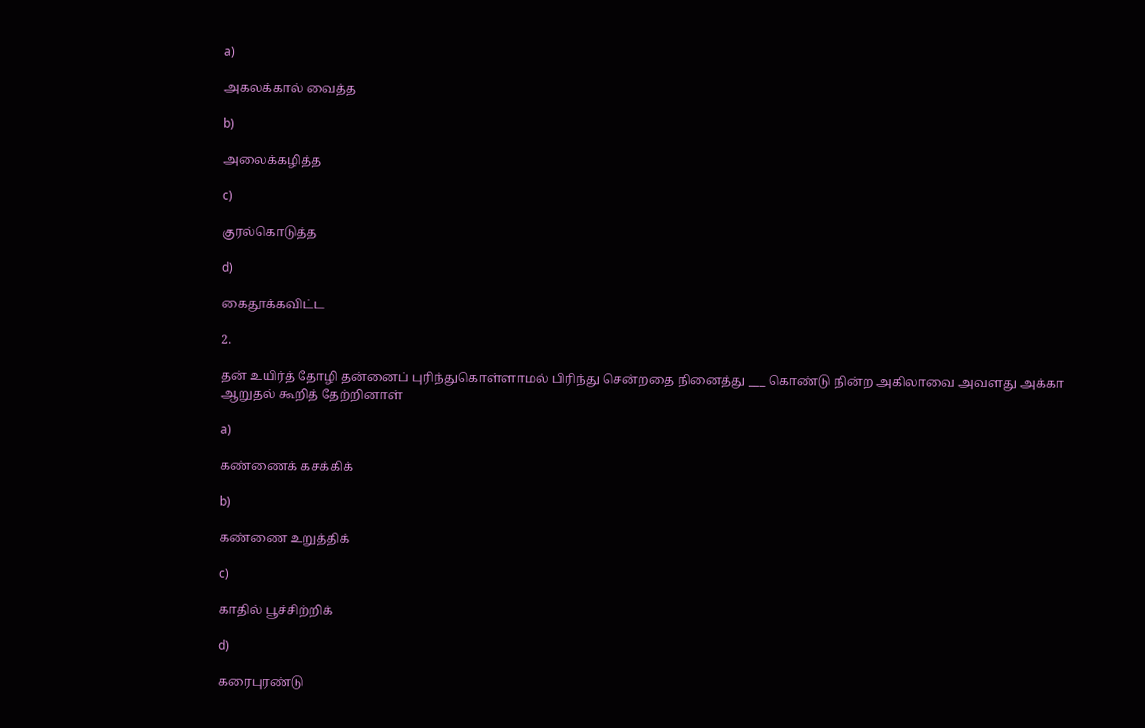a)

அகலக்கால் வைத்த

b)

அலைக்கழித்த

c)

குரல்கொடுத்த

d)

கைதூக்கவிட்ட

2.

தன் உயிர்த் தோழி தன்னைப் புரிந்துகொள்ளாமல் பிரிந்து சென்றதை நினைத்து ___ கொண்டு நின்ற அகிலாவை அவளது அக்கா ஆறுதல் கூறித் தேற்றினாள்

a)

கண்ணைக் கசக்கிக்

b)

கண்ணை உறுத்திக்

c)

காதில் பூச்சிற்றிக்

d)

கரைபுரண்டு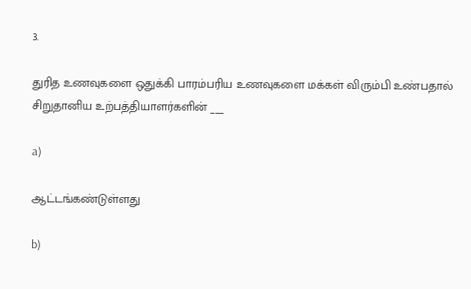3.

துரித உணவுகளை ஒதுக்கி பாரம்பரிய உணவுகளை மக்கள் விரும்பி உண்பதால் சிறுதானிய உற்பத்தியாளர்களின் ___

a)

ஆட்டங்கண்டுள்ளது

b)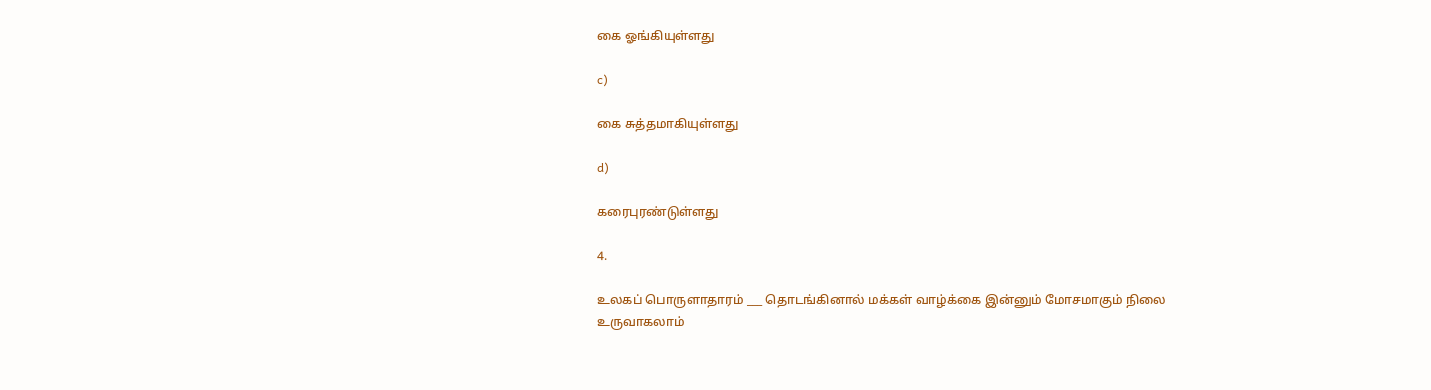கை ஓங்கியுள்ளது

c)

கை சுத்தமாகியுள்ளது

d)

கரைபுரண்டுள்ளது

4.

உலகப் பொருளாதாரம் ___ தொடங்கினால் மக்கள் வாழ்க்கை இன்னும் மோசமாகும் நிலை உருவாகலாம்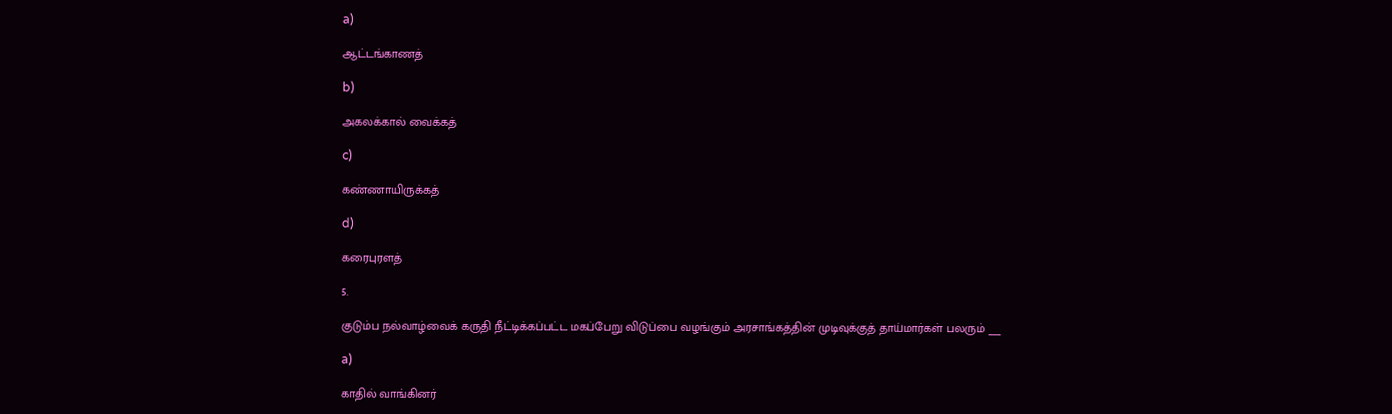a)

ஆட்டங்காணத்

b)

அகலக்கால் வைக்கத்

c)

கண்ணாயிருக்கத்

d)

கரைபுரளத்

5.

குடும்ப நல்வாழ்வைக் கருதி நீட்டிக்கப்பட்ட மகப்பேறு விடுப்பை வழங்கும் அரசாங்கத்தின் முடிவுக்குத் தாய்மார்கள் பலரும் ___

a)

காதில் வாங்கினர்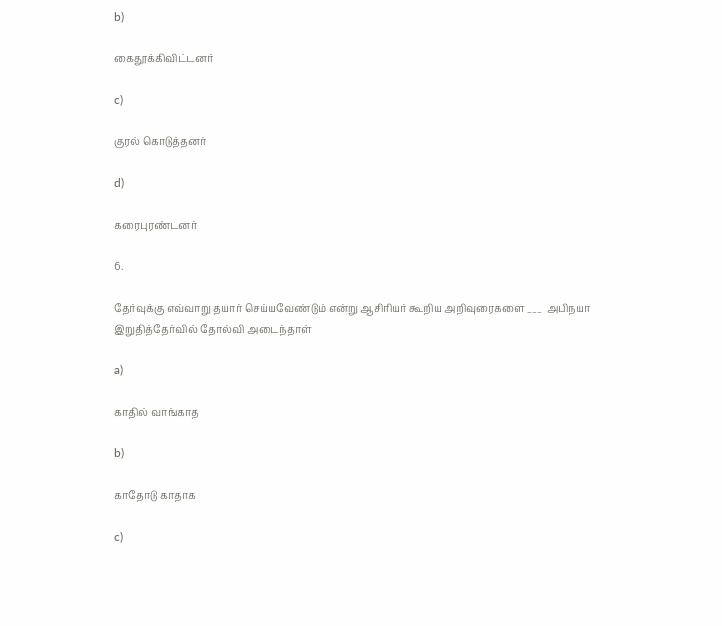b)

கைதூக்கிவிட்டனர்

c)

குரல் கொடுத்தனர்

d)

கரைபுரண்டனர்

6.

தேர்வுக்கு எவ்வாறு தயார் செய்யவேண்டும் என்று ஆசிரியர் கூறிய அறிவுரைகளை ___  அபிநயா இறுதித்தேர்வில் தோல்வி அடைந்தாள்

a)

காதில் வாங்காத

b)

காதோடு காதாக

c)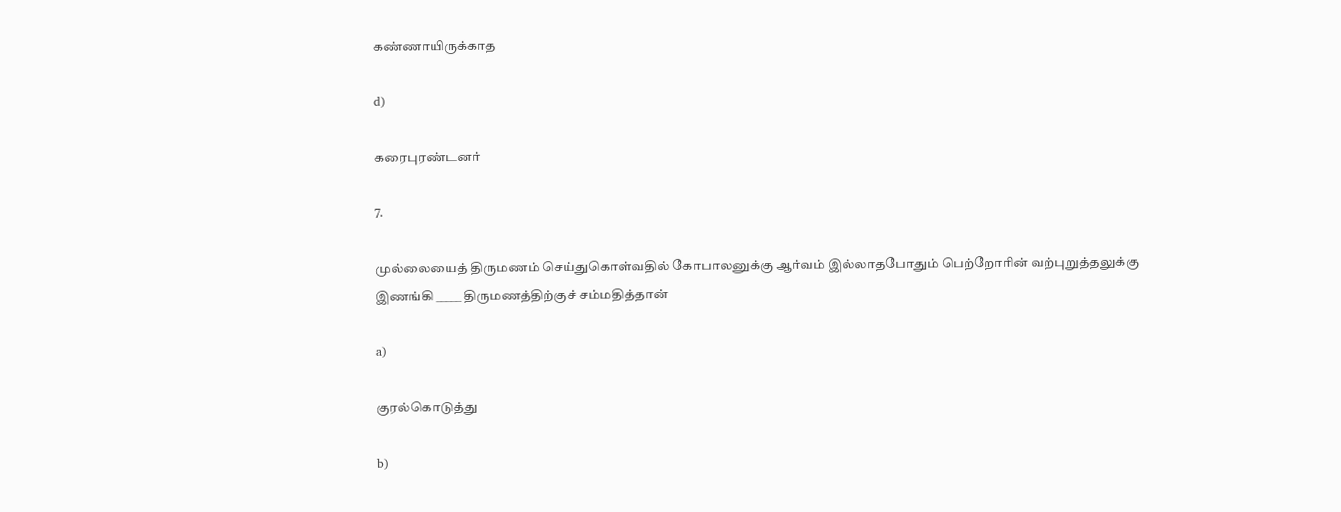கண்ணாயிருக்காத

d)

கரைபுரண்டனர்

7.

முல்லையைத் திருமணம் செய்துகொள்வதில் கோபாலனுக்கு ஆர்வம் இல்லாதபோதும் பெற்றோரின் வற்புறுத்தலுக்கு இணங்கி _____ திருமணத்திற்குச் சம்மதித்தான்

a)

குரல்கொடுத்து

b)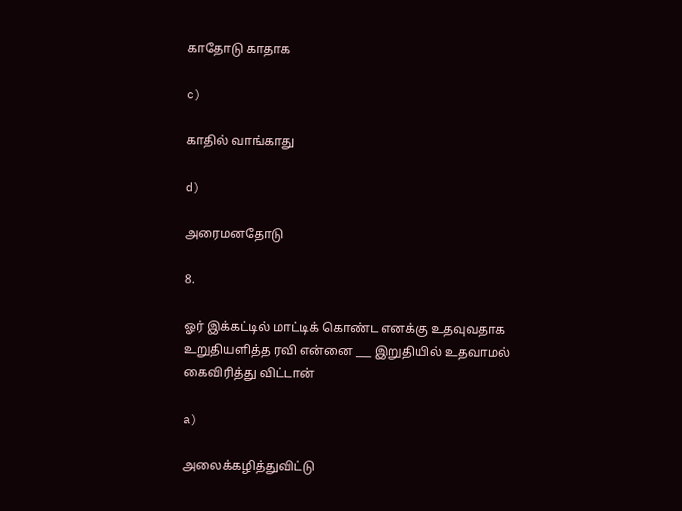காதோடு காதாக

c)

காதில் வாங்காது

d)

அரைமனதோடு

8.

ஓர் இக்கட்டில் மாட்டிக் கொண்ட எனக்கு உதவுவதாக உறுதியளித்த ரவி என்னை ___ இறுதியில் உதவாமல் கைவிரித்து விட்டான்

a)

அலைக்கழித்துவிட்டு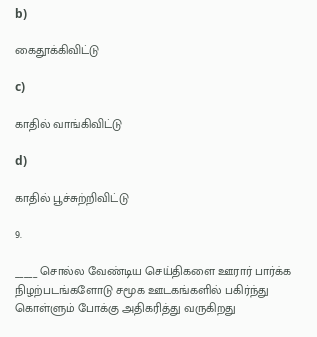b)

கைதூக்கிவிட்டு

c)

காதில் வாங்கிவிட்டு

d)

காதில் பூச்சுற்றிவிட்டு

9.

_____ சொல்ல வேண்டிய செய்திகளை ஊரார் பார்க்க நிழற்படங்களோடு சமூக ஊடகங்களில் பகிர்ந்து கொள்ளும் போக்கு அதிகரித்து வருகிறது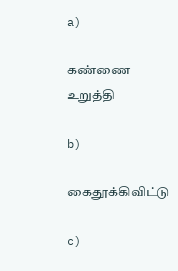a)

கண்ணை உறுத்தி

b)

கைதூக்கிவிட்டு

c)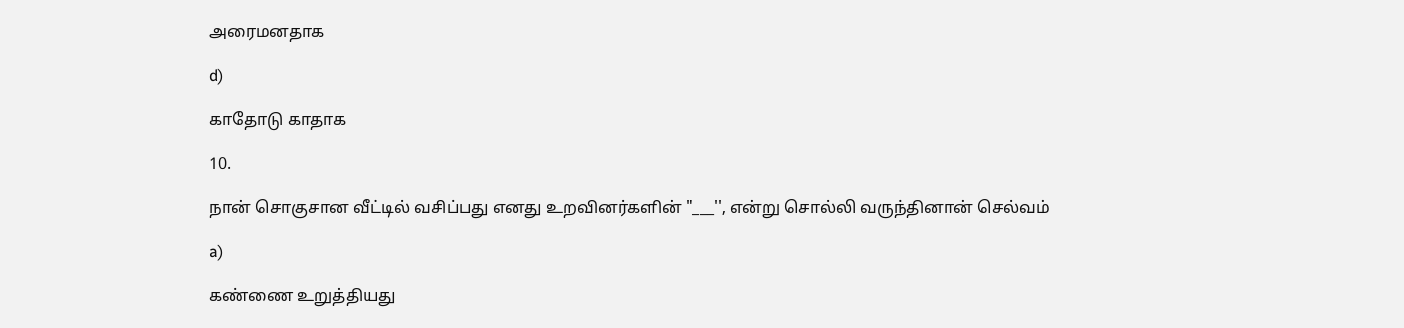அரைமனதாக

d)

காதோடு காதாக

10.

நான் சொகுசான வீட்டில் வசிப்பது எனது உறவினர்களின் "___'', என்று சொல்லி வருந்தினான் செல்வம்

a)

கண்ணை உறுத்தியது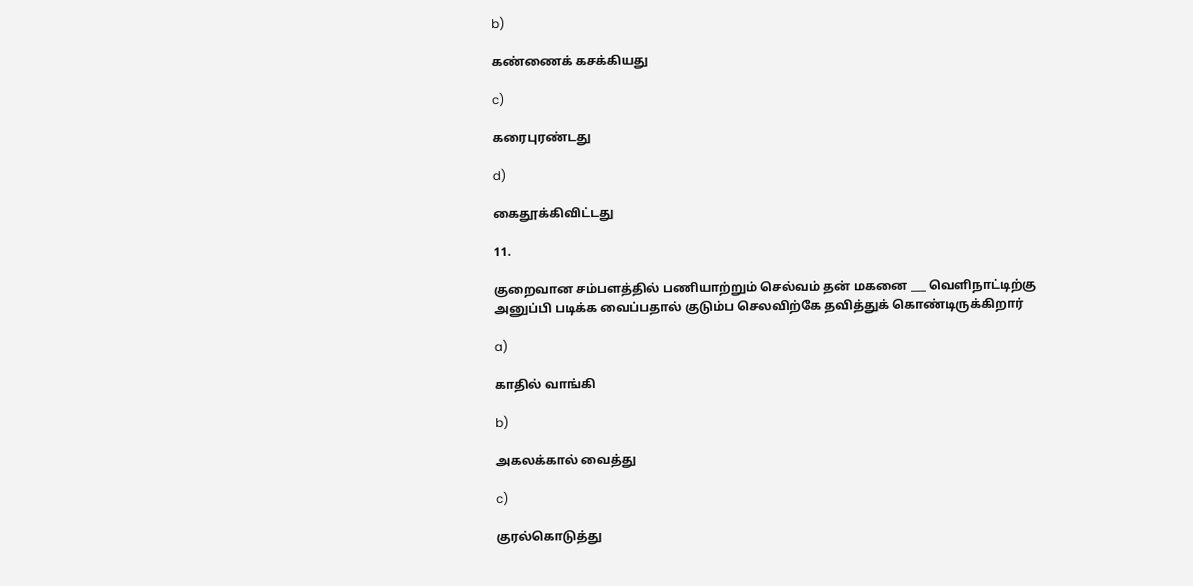b)

கண்ணைக் கசக்கியது

c)

கரைபுரண்டது

d)

கைதூக்கிவிட்டது

11.

குறைவான சம்பளத்தில் பணியாற்றும் செல்வம் தன் மகனை ___ வெளிநாட்டிற்கு அனுப்பி படிக்க வைப்பதால் குடும்ப செலவிற்கே தவித்துக் கொண்டிருக்கிறார்

a)

காதில் வாங்கி

b)

அகலக்கால் வைத்து

c)

குரல்கொடுத்து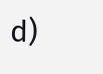d)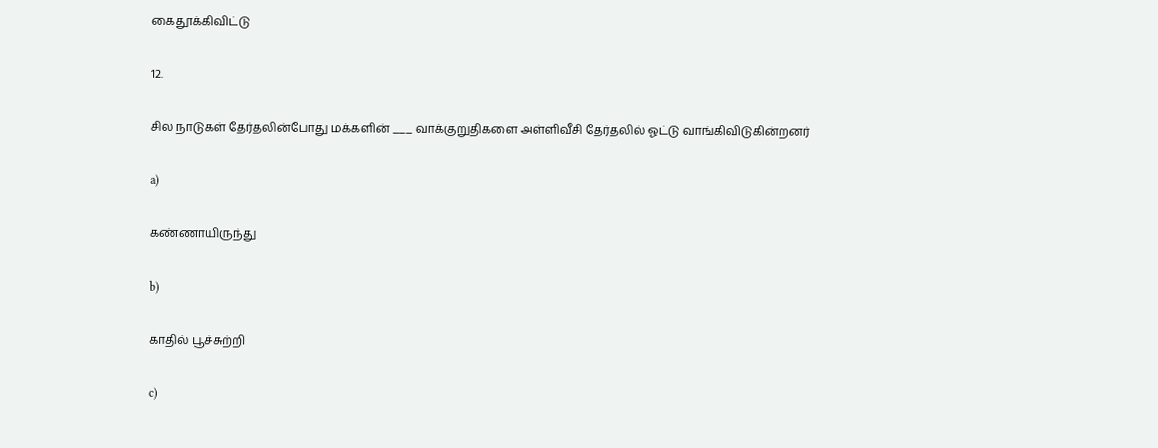கைதூக்கிவிட்டு

12.

சில நாடுகள் தேர்தலின்போது மக்களின் ___ வாக்குறுதிகளை அள்ளிவீசி தேர்தலில் ஓட்டு வாங்கிவிடுகின்றனர்

a)

கண்ணாயிருந்து

b)

காதில் பூச்சுற்றி

c)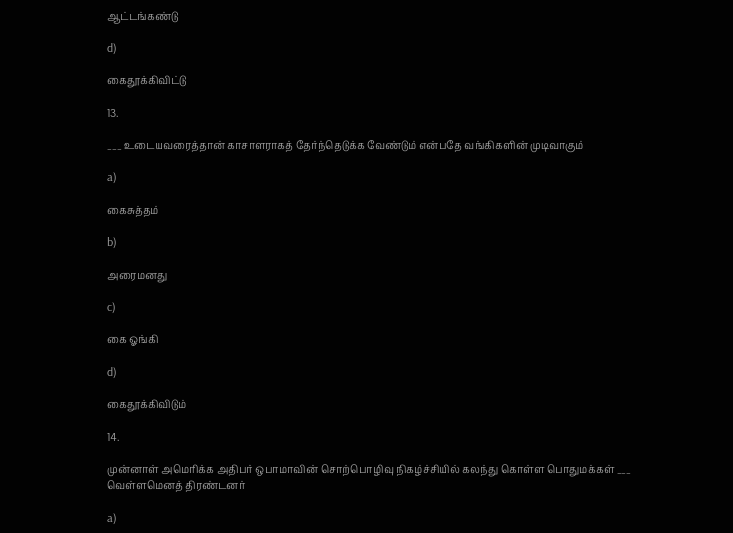ஆட்டங்கண்டு

d)

கைதூக்கிவிட்டு

13.

___ உடையவரைத்தான் காசாளராகத் தேர்ந்தெடுக்க வேண்டும் என்பதே வங்கிகளின் முடிவாகும்

a)

கைசுத்தம்

b)

அரைமனது

c)

கை ஓங்கி

d)

கைதூக்கிவிடும்

14.

முன்னாள் அமெரிக்க அதிபர் ஒபாமாவின் சொற்பொழிவு நிகழ்ச்சியில் கலந்து கொள்ள பொதுமக்கள் ___ வெள்ளமெனத் திரண்டனர்

a)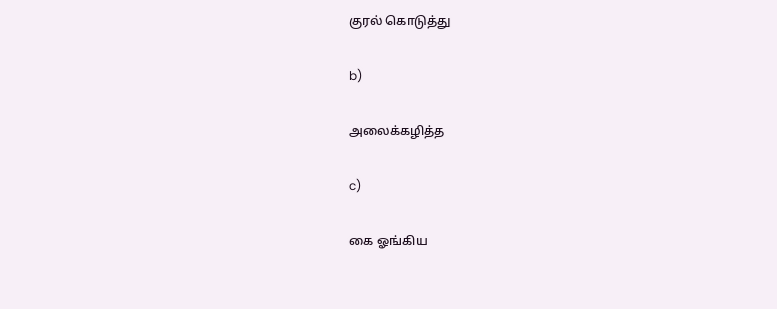குரல் கொடுத்து

b)

அலைக்கழித்த

c)

கை ஓங்கிய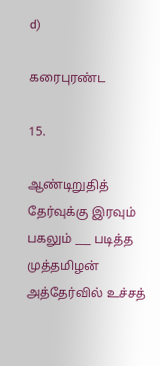d)

கரைபுரண்ட

15.

ஆண்டிறுதித் தேர்வுக்கு இரவும் பகலும் ___ படித்த முத்தமிழன் அத்தேர்வில் உச்சத்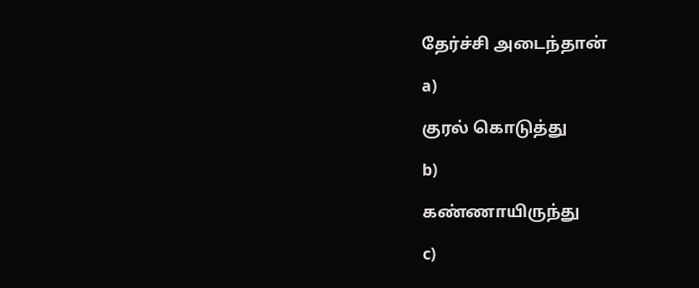தேர்ச்சி அடைந்தான்

a)

குரல் கொடுத்து

b)

கண்ணாயிருந்து

c)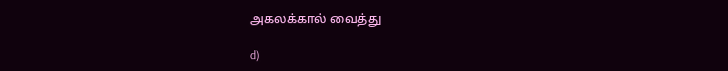அகலக்கால் வைத்து

d)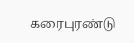கரைபுரண்டு